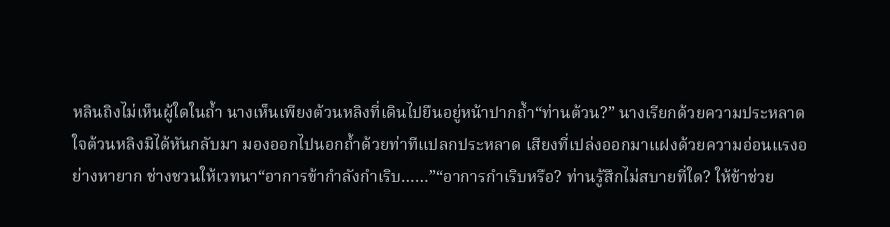หลินถิงไม่เห็นผู้ใดในถ้ำ นางเห็นเพียงต้วนหลิงที่เดินไปยืนอยู่หน้าปากถ้ำ“ท่านต้วน?” นางเรียกด้วยความประหลาดใจต้วนหลิงมิได้หันกลับมา มองออกไปนอกถ้ำด้วยท่าทีแปลกประหลาด เสียงที่เปล่งออกมาแฝงด้วยความอ่อนแรงอย่างหายาก ช่างชวนให้เวทนา“อาการข้ากำลังกำเริบ……”“อาการกำเริบหรือ? ท่านรู้สึกไม่สบายที่ใด? ให้ข้าช่วย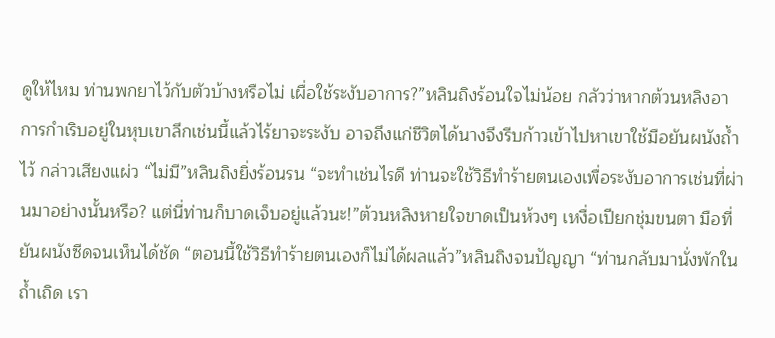ดูให้ไหม ท่านพกยาไว้กับตัวบ้างหรือไม่ เผื่อใช้ระงับอาการ?”หลินถิงร้อนใจไม่น้อย กลัวว่าหากต้วนหลิงอาการกำเริบอยู่ในหุบเขาลึกเช่นนี้แล้วไร้ยาจะระงับ อาจถึงแก่ชีวิตได้นางจึงรีบก้าวเข้าไปหาเขาใช้มือยันผนังถ้ำไว้ กล่าวเสียงแผ่ว “ไม่มี”หลินถิงยิ่งร้อนรน “จะทำเช่นไรดี ท่านจะใช้วิธีทำร้ายตนเองเพื่อระงับอาการเช่นที่ผ่านมาอย่างนั้นหรือ? แต่นี่ท่านก็บาดเจ็บอยู่แล้วนะ!”ต้วนหลิงหายใจขาดเป็นห้วงๆ เหงื่อเปียกชุ่มขนตา มือที่ยันผนังซีดจนเห็นได้ชัด “ตอนนี้ใช้วิธีทำร้ายตนเองก็ไม่ได้ผลแล้ว”หลินถิงจนปัญญา “ท่านกลับมานั่งพักในถ้ำเถิด เรา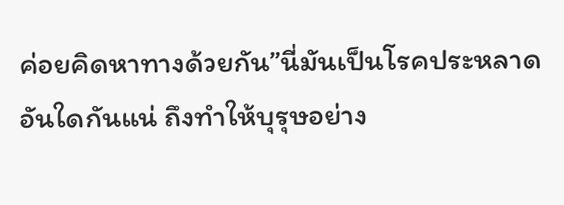ค่อยคิดหาทางด้วยกัน”นี่มันเป็นโรคประหลาดอันใดกันแน่ ถึงทำให้บุรุษอย่าง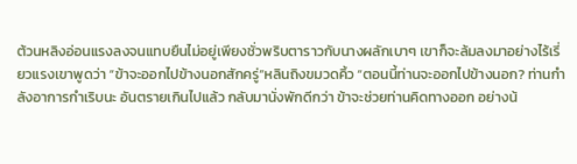ต้วนหลิงอ่อนแรงลงจนแทบยืนไม่อยู่เพียงชั่วพริบตาราวกับนางผลักเบาๆ เขาก็จะล้มลงมาอย่างไร้เรี่ยวแรงเขาพูดว่า “ข้าจะออกไปข้างนอกสักครู่”หลินถิงขมวดคิ้ว “ตอนนี้ท่านจะออกไปข้างนอก? ท่านกำลังอาการกำเริบนะ อันตรายเกินไปแล้ว กลับมานั่งพักดีกว่า ข้าจะช่วยท่านคิดทางออก อย่างน้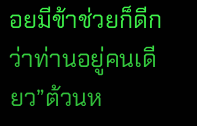อยมีข้าช่วยก็ดีกว่าท่านอยู่คนเดียว”ต้วนห